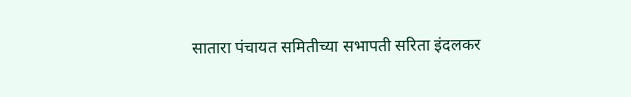सातारा पंचायत समितीच्या सभापती सरिता इंदलकर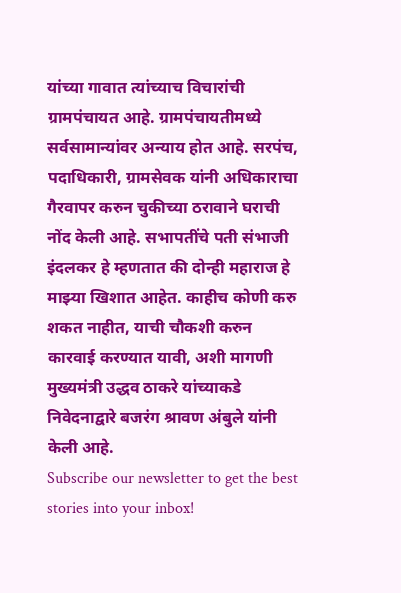यांच्या गावात त्यांच्याच विचारांची ग्रामपंचायत आहे. ग्रामपंचायतीमध्ये सर्वसामान्यांवर अन्याय होत आहे. सरपंच, पदाधिकारी, ग्रामसेवक यांनी अधिकाराचा गैरवापर करुन चुकीच्या ठरावाने घराची नोंद केली आहे. सभापतींचे पती संभाजी इंदलकर हे म्हणतात की दोन्ही महाराज हे माझ्या खिशात आहेत. काहीच कोणी करु शकत नाहीत, याची चौकशी करुन कारवाई करण्यात यावी, अशी मागणी मुख्यमंत्री उद्धव ठाकरे यांच्याकडे निवेदनाद्वारे बजरंग श्रावण अंबुले यांनी केली आहे.
Subscribe our newsletter to get the best stories into your inbox!